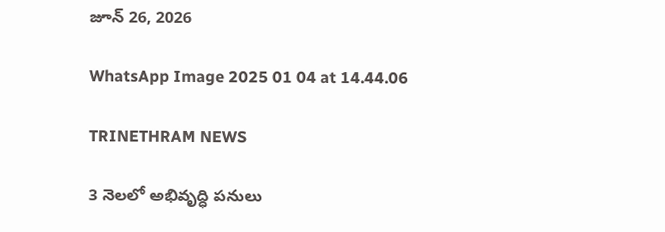జూన్ 26, 2026

WhatsApp Image 2025 01 04 at 14.44.06

TRINETHRAM NEWS

3 నెలలో అభివృద్ధి పనులు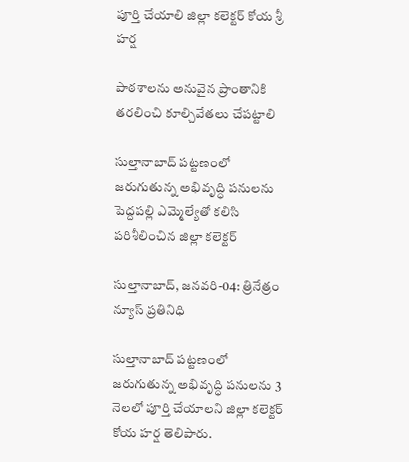పూర్తి చేయాలి జిల్లా కలెక్టర్ కోయ శ్రీ హర్ష

పాఠశాలను అనువైన ప్రాంతానికి తరలించి కూల్చివేతలు చేపట్టాలి

సుల్తానాబాద్ పట్టణంలో జరుగుతున్న అభివృద్ధి పనులను పెద్దపల్లి ఎమ్మెల్యేతో కలిసి పరిశీలించిన జిల్లా కలెక్టర్

సుల్తానాబాద్, జనవరి-04: త్రినేత్రం న్యూస్ ప్రతినిధి

సుల్తానాబాద్ పట్టణంలో జరుగుతున్న అభివృద్ధి పనులను 3 నెలలో పూర్తి చేయాలని జిల్లా కలెక్టర్ కోయ హర్ష తెలిపారు.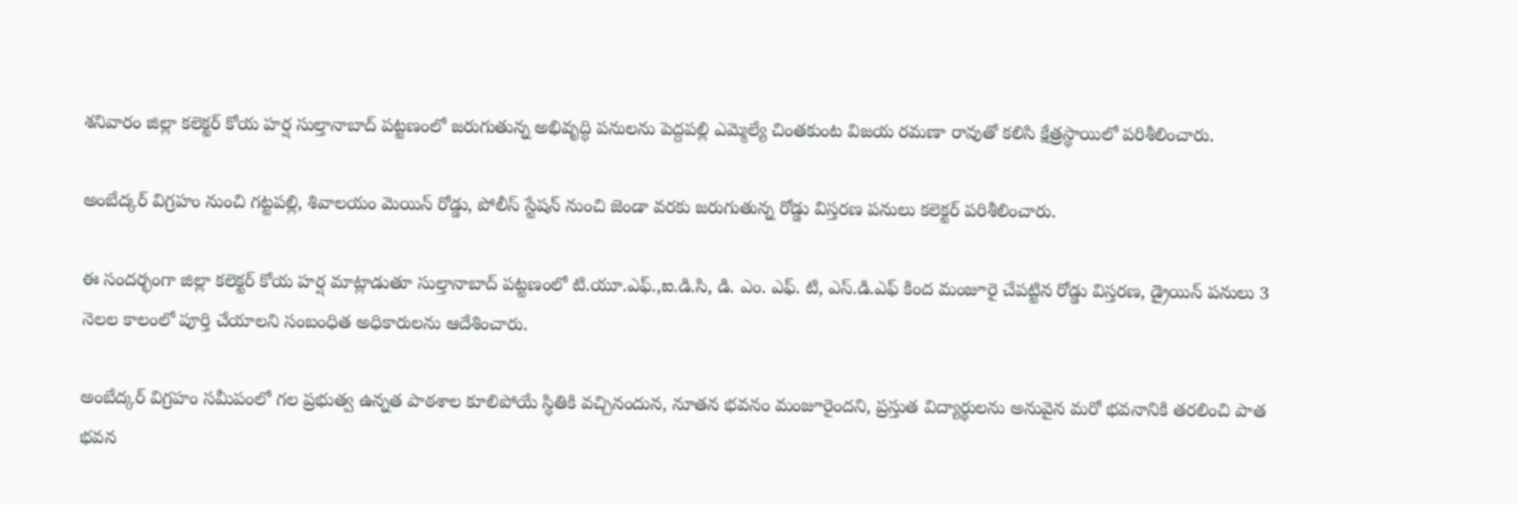శనివారం జిల్లా కలెక్టర్ కోయ హర్ష సుల్తానాబాద్ పట్టణంలో జరుగుతున్న అభివృద్ధి పనులను పెద్దపల్లి ఎమ్మెల్యే చింతకుంట విజయ రమణా రావుతో కలిసి క్షేత్రస్థాయిలో పరిశీలించారు.

అంబేద్కర్ విగ్రహం నుంచి గట్టపల్లి, శివాలయం మెయిన్ రోడ్డు, పోలీస్ స్టేషన్ నుంచి జెండా వరకు జరుగుతున్న రోడ్డు విస్తరణ పనులు కలెక్టర్ పరిశీలించారు.

ఈ సందర్భంగా జిల్లా కలెక్టర్ కోయ హర్ష మాట్లాడుతూ సుల్తానాబాద్ పట్టణంలో టి.యూ.ఎఫ్.,ఐ.డి.సి, డి. ఎం. ఎఫ్. టి, ఎస్.డి.ఎఫ్ కింద మంజూరై చేపట్టిన రోడ్డు విస్తరణ, డ్రైయిన్ పనులు 3 నెలల కాలంలో పూర్తి చేయాలని సంబంధిత అధికారులను ఆదేశించారు.

అంబేద్కర్ విగ్రహం సమీపంలో గల ప్రభుత్వ ఉన్నత పాఠశాల కూలిపోయే స్థితికి వచ్చినందున, నూతన భవనం మంజూరైందని, ప్రస్తుత విద్యార్థులను అనువైన మరో భవనానికి తరలించి పాత భవన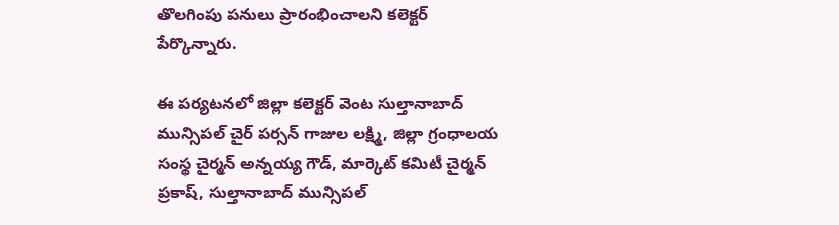తొలగింపు పనులు ప్రారంభించాలని కలెక్టర్ పేర్కొన్నారు.

ఈ పర్యటనలో జిల్లా కలెక్టర్ వెంట సుల్తానాబాద్ మున్సిపల్ చైర్ పర్సన్ గాజుల లక్ష్మి, జిల్లా గ్రంధాలయ సంస్థ చైర్మన్ అన్నయ్య గౌడ్, మార్కెట్ కమిటీ చైర్మన్ ప్రకాష్, సుల్తానాబాద్ మున్సిపల్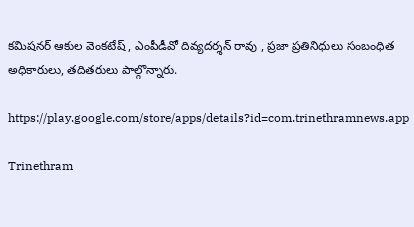కమిషనర్ ఆకుల వెంకటేష్ , ఎంపీడీవో దివ్యదర్శన్ రావు , ప్రజా ప్రతినిధులు సంబంధిత అధికారులు, తదితరులు పాల్గొన్నారు.

https://play.google.com/store/apps/details?id=com.trinethramnews.app

Trinethram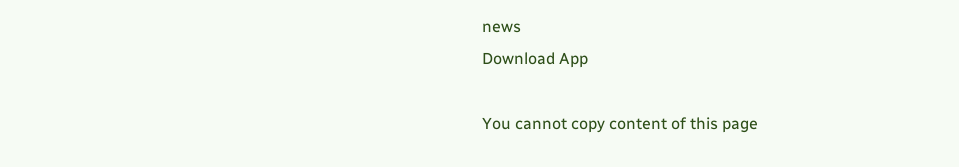news
Download App

You cannot copy content of this page